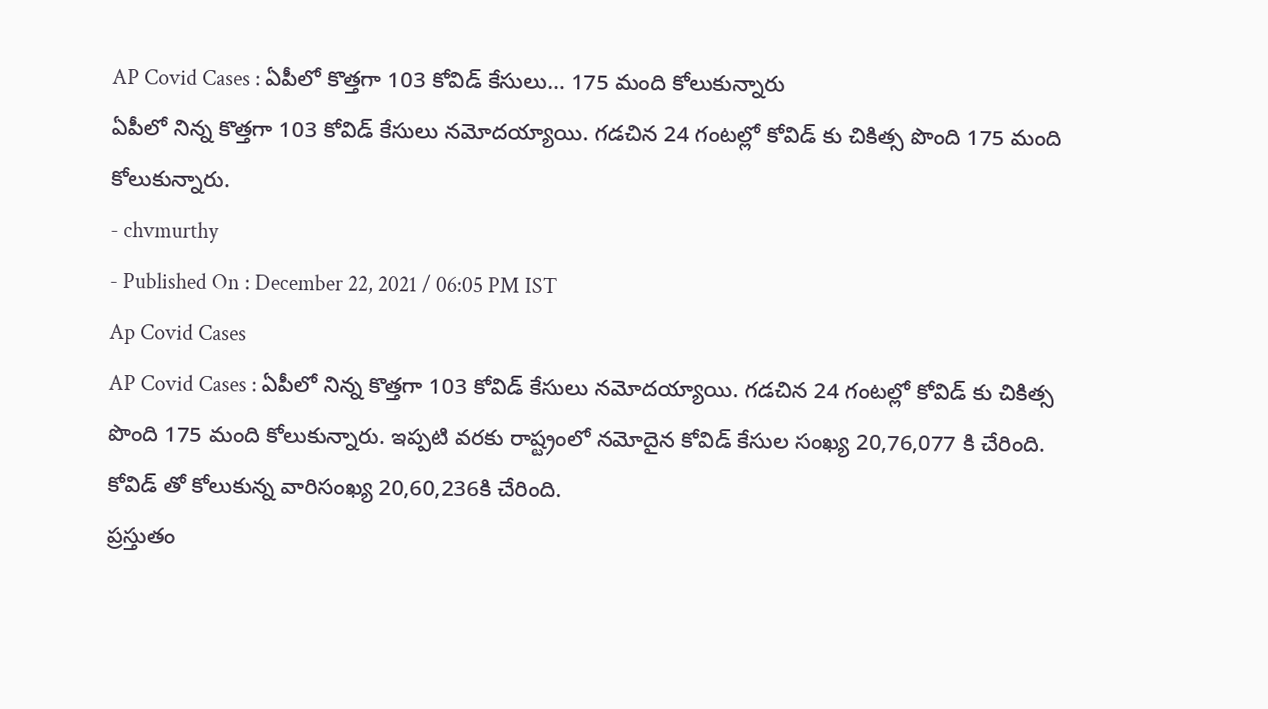AP Covid Cases : ఏపీలో కొత్తగా 103 కోవిడ్ కేసులు… 175 మంది కోలుకున్నారు
ఏపీలో నిన్న కొత్తగా 103 కోవిడ్ కేసులు నమోదయ్యాయి. గడచిన 24 గంటల్లో కోవిడ్ కు చికిత్స పొంది 175 మంది కోలుకున్నారు.
- chvmurthy
- Published On : December 22, 2021 / 06:05 PM IST
Ap Covid Cases
AP Covid Cases : ఏపీలో నిన్న కొత్తగా 103 కోవిడ్ కేసులు నమోదయ్యాయి. గడచిన 24 గంటల్లో కోవిడ్ కు చికిత్స పొంది 175 మంది కోలుకున్నారు. ఇప్పటి వరకు రాష్ట్రంలో నమోదైన కోవిడ్ కేసుల సంఖ్య 20,76,077 కి చేరింది. కోవిడ్ తో కోలుకున్న వారిసంఖ్య 20,60,236కి చేరింది.
ప్రస్తుతం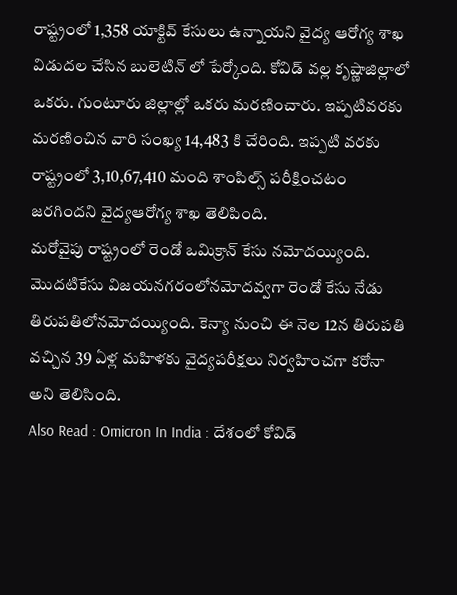రాష్ట్రంలో 1,358 యాక్టివ్ కేసులు ఉన్నాయని వైద్య ఆరోగ్య శాఖ విడుదల చేసిన బులెటిన్ లో పేర్కోంది. కోవిడ్ వల్ల కృష్ణాజిల్లాలో ఒకరు. గుంటూరు జిల్లాల్లో ఒకరు మరణించారు. ఇప్పటివరకు మరణించిన వారి సంఖ్య 14,483 కి చేరింది. ఇప్పటి వరకు రాష్ట్రంలో 3,10,67,410 మంది శాంపిల్స్ పరీక్షించటం జరగిందని వైద్యఆరోగ్య శాఖ తెలిపింది.
మరోవైపు రాష్ట్రంలో రెండో ఒమిక్రాన్ కేసు నమోదయ్యింది. మొదటికేసు విజయనగరంలోనమోదవ్వగా రెండో కేసు నేడు తిరుపతిలోనమోదయ్యింది. కెన్యా నుంచి ఈ నెల 12న తిరుపతి వచ్చిన 39 ఏళ్ల మహిళకు వైద్యపరీక్షలు నిర్వహించగా కరోనా అని తెలిసింది.
Also Read : Omicron In India : దేశంలో కోవిడ్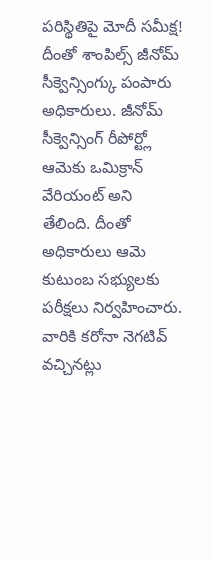పరిస్థితిపై మోదీ సమీక్ష!
దీంతో శాంపిల్స్ జీనోమ్ సీక్వెన్సింగ్కు పంపారు అధికారులు. జీనోమ్ సీక్వెన్సింగ్ రీపోర్ట్లో ఆమెకు ఒమిక్రాన్ వేరియంట్ అని తేలింది. దీంతో అధికారులు ఆమె కుటుంబ సభ్యులకు పరీక్షలు నిర్వహించారు. వారికి కరోనా నెగటివ్ వచ్చినట్లు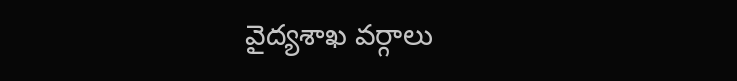వైద్యశాఖ వర్గాలు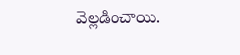వెల్లడించాయి.